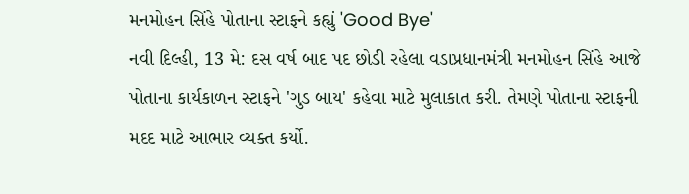મનમોહન સિંહે પોતાના સ્ટાફને કહ્યું 'Good Bye'
નવી દિલ્હી, 13 મે: દસ વર્ષ બાદ પદ છોડી રહેલા વડાપ્રધાનમંત્રી મનમોહન સિંહે આજે પોતાના કાર્યકાળન સ્ટાફને 'ગુડ બાય' કહેવા માટે મુલાકાત કરી. તેમણે પોતાના સ્ટાફની મદદ માટે આભાર વ્યક્ત કર્યો.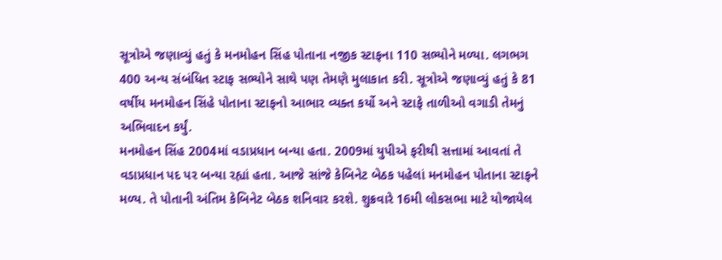સૂત્રોએ જણાવ્યું હતું કે મનમોહન સિંહ પોતાના નજીક સ્ટાફના 110 સભ્યોને મળ્યા. લગભગ 400 અન્ય સંબંધિત સ્ટાફ સભ્યોને સાથે પણ તેમણે મુલાકાત કરી. સૂત્રોએ જણાવ્યું હતું કે 81 વર્ષીય મનમોહન સિંહે પોતાના સ્ટાફનો આભાર વ્યક્ત કર્યો અને સ્ટાફે તાળીઓ વગાડી તેમનું અભિવાદન કર્યું.
મનમોહન સિંહ 2004માં વડાપ્રધાન બન્યા હતા. 2009માં યુપીએ ફરીથી સત્તામાં આવતાં તે વડાપ્રધાન પદ પર બન્યા રહ્યાં હતા. આજે સાંજે કેબિનેટ બેઠક પહેલાં મનમોહન પોતાના સ્ટાફને મળ્ય. તે પોતાની અંતિમ કેબિનેટ બેઠક શનિવાર કરશે. શુક્રવારે 16મી લોકસભા માટે યોજાયેલ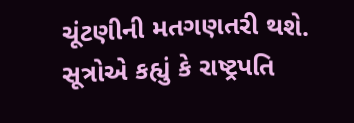ચૂંટણીની મતગણતરી થશે. સૂત્રોએ કહ્યું કે રાષ્ટ્રપતિ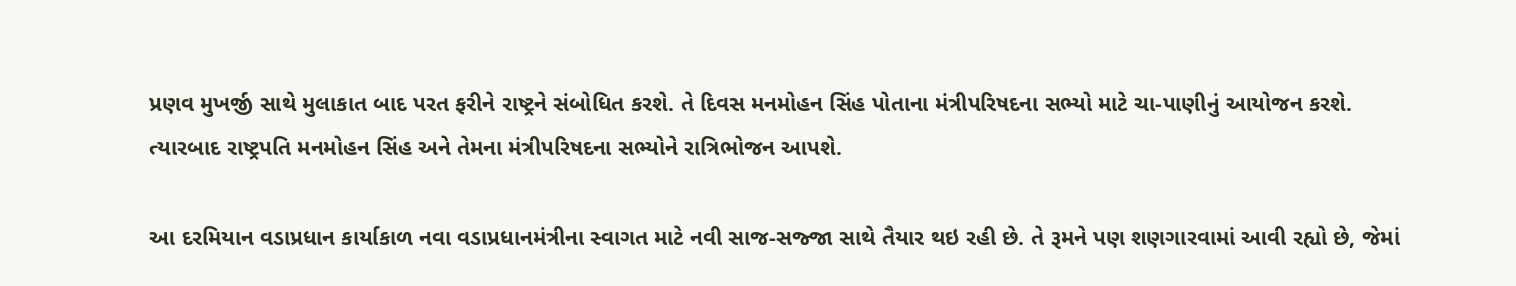પ્રણવ મુખર્જી સાથે મુલાકાત બાદ પરત ફરીને રાષ્ટ્રને સંબોધિત કરશે. તે દિવસ મનમોહન સિંહ પોતાના મંત્રીપરિષદના સભ્યો માટે ચા-પાણીનું આયોજન કરશે. ત્યારબાદ રાષ્ટ્રપતિ મનમોહન સિંહ અને તેમના મંત્રીપરિષદના સભ્યોને રાત્રિભોજન આપશે.

આ દરમિયાન વડાપ્રધાન કાર્યાકાળ નવા વડાપ્રધાનમંત્રીના સ્વાગત માટે નવી સાજ-સજ્જા સાથે તૈયાર થઇ રહી છે. તે રૂમને પણ શણગારવામાં આવી રહ્યો છે, જેમાં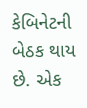કેબિનેટની બેઠક થાય છે. એક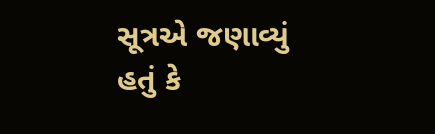સૂત્રએ જણાવ્યું હતું કે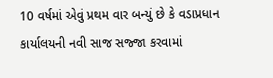10 વર્ષમાં એવું પ્રથમ વાર બન્યું છે કે વડાપ્રધાન કાર્યાલયની નવી સાજ સજ્જા કરવામાં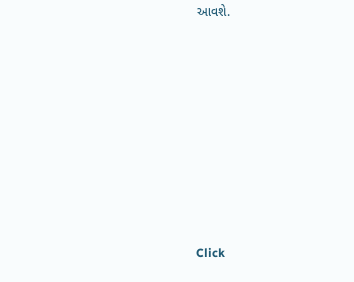આવશે.












Click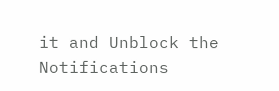it and Unblock the Notifications